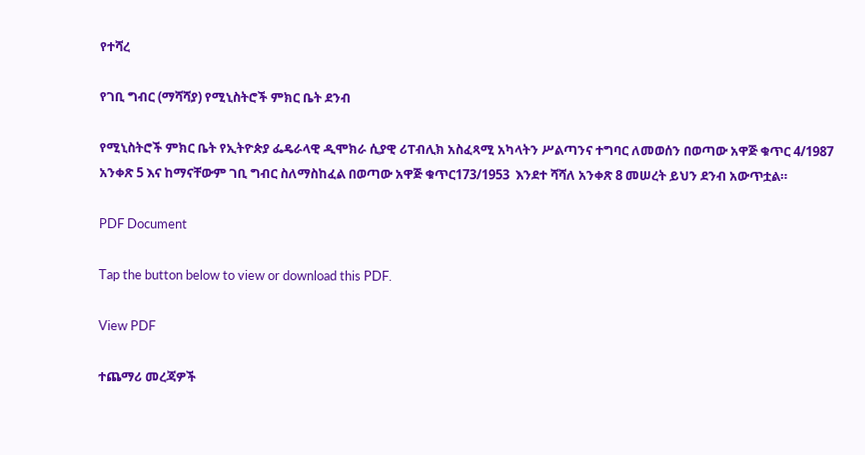የተሻረ

የገቢ ግብር (ማሻሻያ) የሚኒስትሮች ምክር ቤት ደንብ

የሚኒስትሮች ምክር ቤት የኢትዮጵያ ፌዴራላዊ ዲሞክራ ሲያዊ ሪፐብሊክ አስፈጻሚ አካላትን ሥልጣንና ተግባር ለመወሰን በወጣው አዋጅ ቁጥር 4/1987 አንቀጽ 5 እና ከማናቸውም ገቢ ግብር ስለማስከፈል በወጣው አዋጅ ቁጥር173/1953  እንደተ ሻሻለ አንቀጽ 8 መሠረት ይህን ደንብ አውጥቷል።

PDF Document

Tap the button below to view or download this PDF.

View PDF

ተጨማሪ መረጃዎች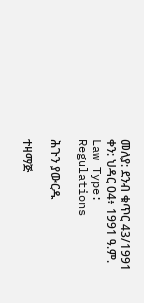መለያ: ደንብ ቁጥር 43/1991
ቀን: ህዳር 04፥ 1991 ዓ.ም.
Law Type: Regulations

ሕጉን ያውርዱ

ተዛማጅ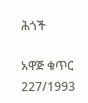ሕጎች

አዋጅ ቁጥር 227/1993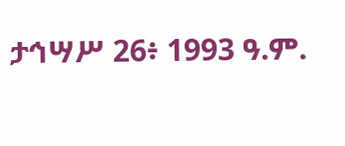ታኅሣሥ 26፥ 1993 ዓ.ም.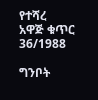የተሻረ
አዋጅ ቁጥር 36/1988

ግንቦት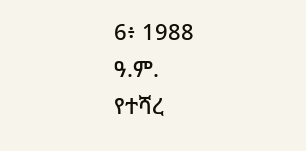6፥ 1988 ዓ.ም.
የተሻረ